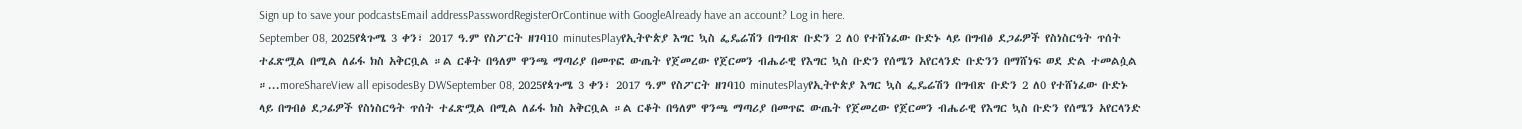Sign up to save your podcastsEmail addressPasswordRegisterOrContinue with GoogleAlready have an account? Log in here.
September 08, 2025የጳጉሜ 3 ቀን፣ 2017 ዓ.ም የስፖርት ዘገባ10 minutesPlayየኢትዮጵያ እግር ኳስ ፌዴሬሽን በግብጽ ቡድን 2 ለ0 የተሸነፈው ቡድኑ ላይ በግብፅ ደጋፊዎች የስነስርዓት ጥሰት ተፈጽሟል በሚል ለፊፋ ክስ አቅርቧል ።ል ርቆት በዓለም ዋንጫ ማጣሪያ በመጥፎ ውጤት የጀመረው የጀርመን ብሔራዊ የእግር ኳስ ቡድን የሰሜን አየርላንድ ቡድንን በማሸነፍ ወደ ድል ተመልሷል ።...moreShareView all episodesBy DWSeptember 08, 2025የጳጉሜ 3 ቀን፣ 2017 ዓ.ም የስፖርት ዘገባ10 minutesPlayየኢትዮጵያ እግር ኳስ ፌዴሬሽን በግብጽ ቡድን 2 ለ0 የተሸነፈው ቡድኑ ላይ በግብፅ ደጋፊዎች የስነስርዓት ጥሰት ተፈጽሟል በሚል ለፊፋ ክስ አቅርቧል ።ል ርቆት በዓለም ዋንጫ ማጣሪያ በመጥፎ ውጤት የጀመረው የጀርመን ብሔራዊ የእግር ኳስ ቡድን የሰሜን አየርላንድ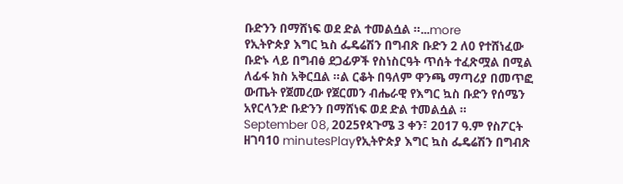ቡድንን በማሸነፍ ወደ ድል ተመልሷል ።...more
የኢትዮጵያ እግር ኳስ ፌዴሬሽን በግብጽ ቡድን 2 ለ0 የተሸነፈው ቡድኑ ላይ በግብፅ ደጋፊዎች የስነስርዓት ጥሰት ተፈጽሟል በሚል ለፊፋ ክስ አቅርቧል ።ል ርቆት በዓለም ዋንጫ ማጣሪያ በመጥፎ ውጤት የጀመረው የጀርመን ብሔራዊ የእግር ኳስ ቡድን የሰሜን አየርላንድ ቡድንን በማሸነፍ ወደ ድል ተመልሷል ።
September 08, 2025የጳጉሜ 3 ቀን፣ 2017 ዓ.ም የስፖርት ዘገባ10 minutesPlayየኢትዮጵያ እግር ኳስ ፌዴሬሽን በግብጽ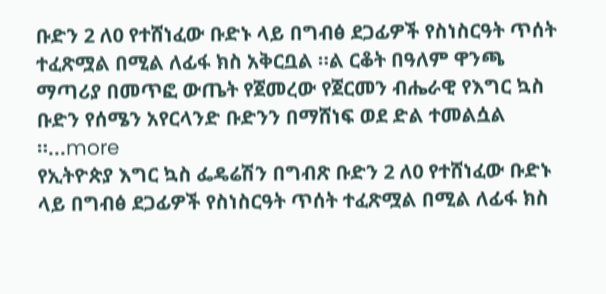ቡድን 2 ለ0 የተሸነፈው ቡድኑ ላይ በግብፅ ደጋፊዎች የስነስርዓት ጥሰት ተፈጽሟል በሚል ለፊፋ ክስ አቅርቧል ።ል ርቆት በዓለም ዋንጫ ማጣሪያ በመጥፎ ውጤት የጀመረው የጀርመን ብሔራዊ የእግር ኳስ ቡድን የሰሜን አየርላንድ ቡድንን በማሸነፍ ወደ ድል ተመልሷል ።...more
የኢትዮጵያ እግር ኳስ ፌዴሬሽን በግብጽ ቡድን 2 ለ0 የተሸነፈው ቡድኑ ላይ በግብፅ ደጋፊዎች የስነስርዓት ጥሰት ተፈጽሟል በሚል ለፊፋ ክስ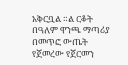አቅርቧል ።ል ርቆት በዓለም ዋንጫ ማጣሪያ በመጥፎ ውጤት የጀመረው የጀርመን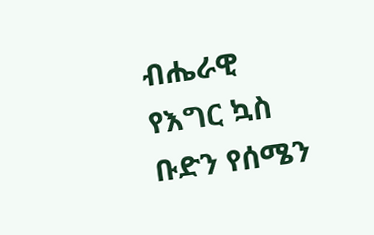ብሔራዊ የእግር ኳስ ቡድን የሰሜን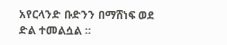አየርላንድ ቡድንን በማሸነፍ ወደ ድል ተመልሷል ።